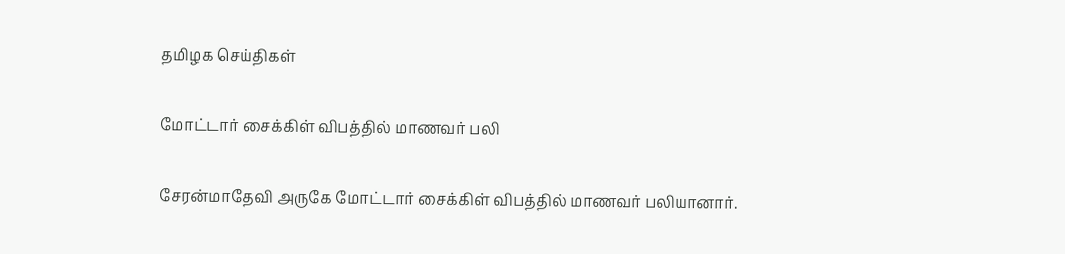தமிழக செய்திகள்

மோட்டார் சைக்கிள் விபத்தில் மாணவர் பலி

சேரன்மாதேவி அருகே மோட்டார் சைக்கிள் விபத்தில் மாணவர் பலியானார்.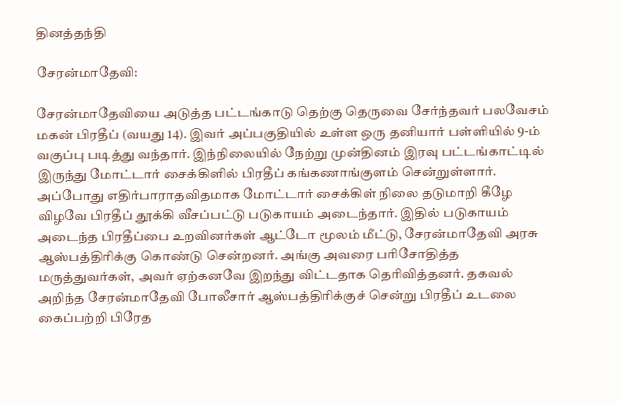தினத்தந்தி

சேரன்மாதேவி:

சேரன்மாதேவியை அடுத்த பட்டங்காடு தெற்கு தெருவை சேர்ந்தவர் பலவேசம் மகன் பிரதீப் (வயது 14). இவர் அப்பகுதியில் உள்ள ஒரு தனியார் பள்ளியில் 9-ம் வகுப்பு படித்து வந்தார். இந்நிலையில் நேற்று முன்தினம் இரவு பட்டங்காட்டில் இருந்து மோட்டார் சைக்கிளில் பிரதீப் கங்கணாங்குளம் சென்றுள்ளார். அப்போது எதிர்பாராதவிதமாக மோட்டார் சைக்கிள் நிலை தடுமாறி கீழே விழவே பிரதீப் தூக்கி வீசப்பட்டு படுகாயம் அடைந்தார். இதில் படுகாயம் அடைந்த பிரதீப்பை உறவினர்கள் ஆட்டோ மூலம் மீட்டு, சேரன்மாதேவி அரசு ஆஸ்பத்திரிக்கு கொண்டு சென்றனர். அங்கு அவரை பரிசோதித்த மருத்துவர்கள், அவர் ஏற்கனவே இறந்து விட்டதாக தெரிவித்தனர். தகவல் அறிந்த சேரன்மாதேவி போலீசார் ஆஸ்பத்திரிக்குச் சென்று பிரதீப் உடலை கைப்பற்றி பிரேத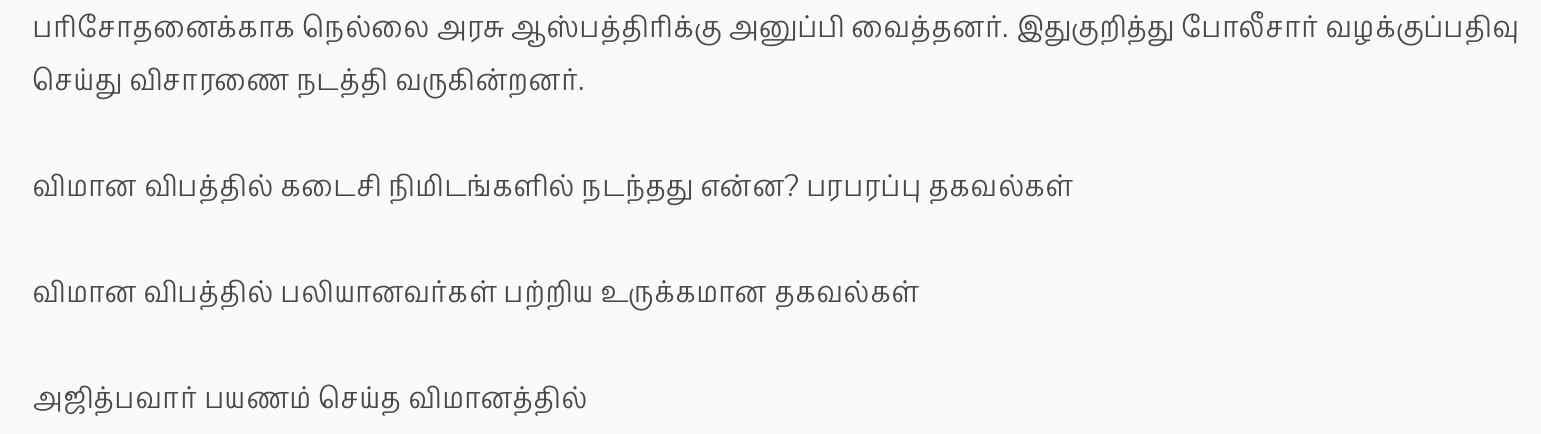பரிசோதனைக்காக நெல்லை அரசு ஆஸ்பத்திரிக்கு அனுப்பி வைத்தனர். இதுகுறித்து போலீசார் வழக்குப்பதிவு செய்து விசாரணை நடத்தி வருகின்றனர்.

விமான விபத்தில் கடைசி நிமிடங்களில் நடந்தது என்ன? பரபரப்பு தகவல்கள்

விமான விபத்தில் பலியானவர்கள் பற்றிய உருக்கமான தகவல்கள்

அஜித்பவார் பயணம் செய்த விமானத்தில்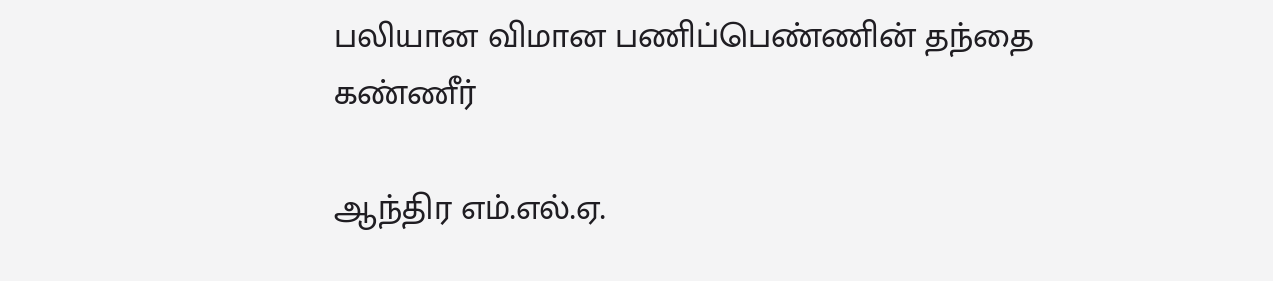பலியான விமான பணிப்பெண்ணின் தந்தை கண்ணீர்

ஆந்திர எம்.எல்.ஏ.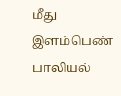மீது இளம்பெண் பாலியல்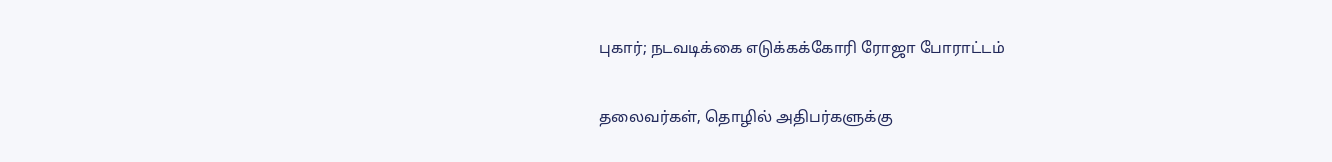புகார்; நடவடிக்கை எடுக்கக்கோரி ரோஜா போராட்டம்

தலைவர்கள், தொழில் அதிபர்களுக்கு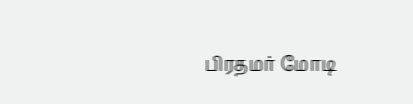பிரதமர் மோடி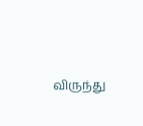விருந்து